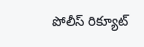పోలీస్ రిక్యూట్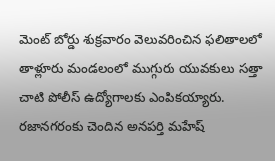మెంట్ బోర్డు శుక్రవారం వెలువరించిన ఫలితాలలో తాళ్లూరు మండలంలో ముగ్గురు యువకులు సత్తా చాటి పోలీస్ ఉద్యోగాలకు ఎంపికయ్యారు. రజానగరంకు చెందిన అనపర్తి మహేష్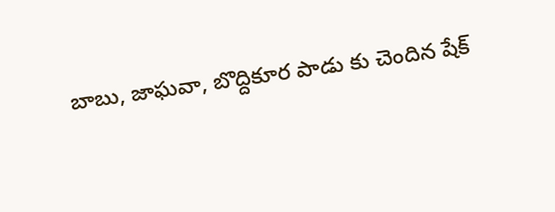బాబు, జాఘవా, బొద్దికూర పాడు కు చెందిన షేక్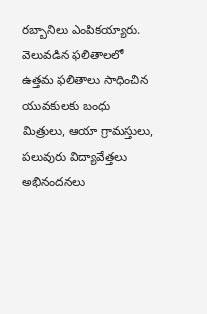రబ్బానిలు ఎంపికయ్యారు. వెలువడిన ఫలితాలలో ఉత్తమ ఫలితాలు సాధించిన యువకులకు బంధు మిత్రులు, ఆయా గ్రామస్తులు, పలువురు విద్యావేత్తలు అభినందనలు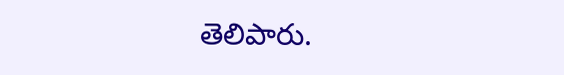తెలిపారు.